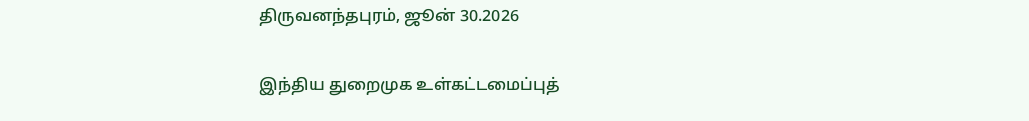திருவனந்தபுரம், ஜூன் 30.2026

இந்திய துறைமுக உள்கட்டமைப்புத்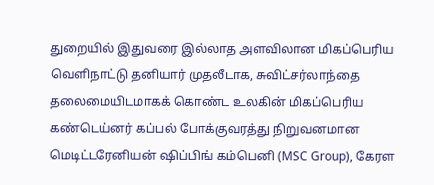துறையில் இதுவரை இல்லாத அளவிலான மிகப்பெரிய வெளிநாட்டு தனியார் முதலீடாக, சுவிட்சர்லாந்தை தலைமையிடமாகக் கொண்ட உலகின் மிகப்பெரிய கண்டெய்னர் கப்பல் போக்குவரத்து நிறுவனமான மெடிட்டரேனியன் ஷிப்பிங் கம்பெனி (MSC Group), கேரள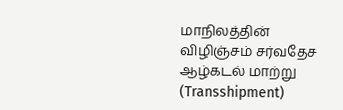மாநிலத்தின் விழிஞ்சம் சர்வதேச ஆழ்கடல் மாற்று (Transshipment)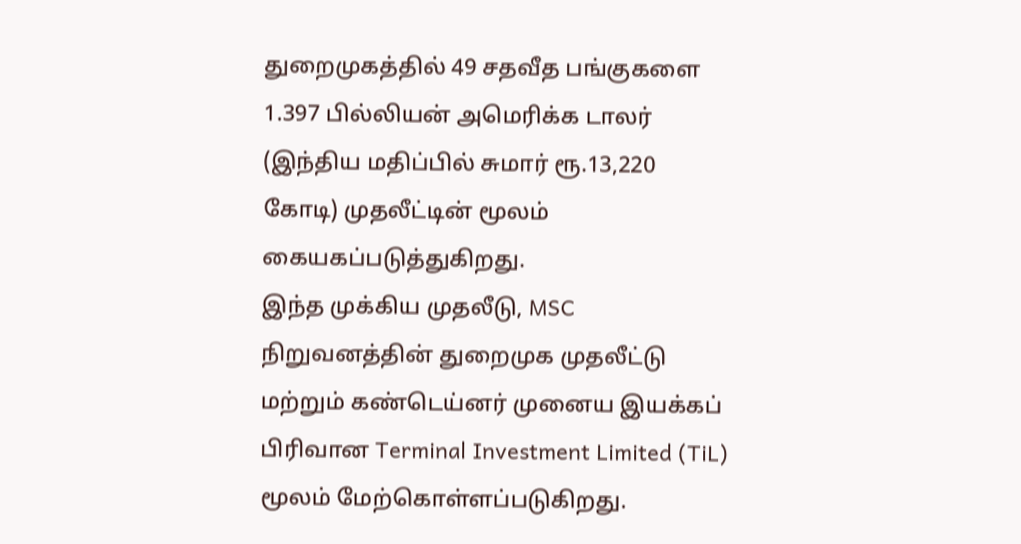துறைமுகத்தில் 49 சதவீத பங்குகளை 1.397 பில்லியன் அமெரிக்க டாலர் (இந்திய மதிப்பில் சுமார் ரூ.13,220 கோடி) முதலீட்டின் மூலம் கையகப்படுத்துகிறது.
இந்த முக்கிய முதலீடு, MSC நிறுவனத்தின் துறைமுக முதலீட்டு மற்றும் கண்டெய்னர் முனைய இயக்கப் பிரிவான Terminal Investment Limited (TiL) மூலம் மேற்கொள்ளப்படுகிறது.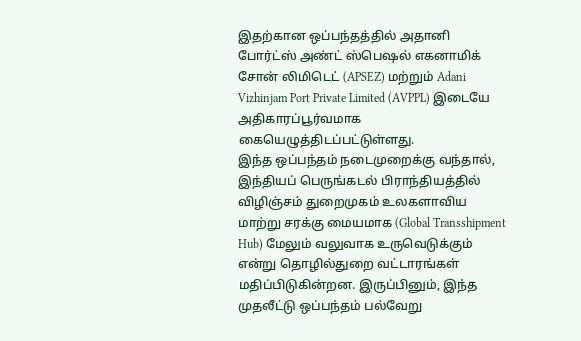இதற்கான ஒப்பந்தத்தில் அதானி போர்ட்ஸ் அண்ட் ஸ்பெஷல் எகனாமிக் சோன் லிமிடெட் (APSEZ) மற்றும் Adani Vizhinjam Port Private Limited (AVPPL) இடையே அதிகாரப்பூர்வமாக கையெழுத்திடப்பட்டுள்ளது.
இந்த ஒப்பந்தம் நடைமுறைக்கு வந்தால், இந்தியப் பெருங்கடல் பிராந்தியத்தில் விழிஞ்சம் துறைமுகம் உலகளாவிய மாற்று சரக்கு மையமாக (Global Transshipment Hub) மேலும் வலுவாக உருவெடுக்கும் என்று தொழில்துறை வட்டாரங்கள் மதிப்பிடுகின்றன. இருப்பினும், இந்த முதலீட்டு ஒப்பந்தம் பல்வேறு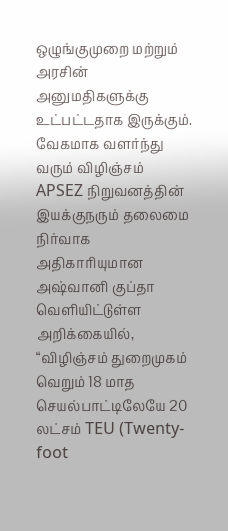ஒழுங்குமுறை மற்றும் அரசின் அனுமதிகளுக்கு உட்பட்டதாக இருக்கும்.
வேகமாக வளர்ந்து வரும் விழிஞ்சம்
APSEZ நிறுவனத்தின் இயக்குநரும் தலைமை நிர்வாக அதிகாரியுமான அஷ்வானி குப்தா வெளியிட்டுள்ள அறிக்கையில், “விழிஞ்சம் துறைமுகம் வெறும் 18 மாத செயல்பாட்டிலேயே 20 லட்சம் TEU (Twenty-foot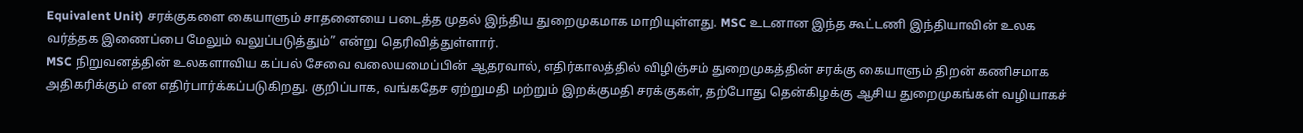Equivalent Unit) சரக்குகளை கையாளும் சாதனையை படைத்த முதல் இந்திய துறைமுகமாக மாறியுள்ளது. MSC உடனான இந்த கூட்டணி இந்தியாவின் உலக வர்த்தக இணைப்பை மேலும் வலுப்படுத்தும்” என்று தெரிவித்துள்ளார்.
MSC நிறுவனத்தின் உலகளாவிய கப்பல் சேவை வலையமைப்பின் ஆதரவால், எதிர்காலத்தில் விழிஞ்சம் துறைமுகத்தின் சரக்கு கையாளும் திறன் கணிசமாக அதிகரிக்கும் என எதிர்பார்க்கப்படுகிறது. குறிப்பாக, வங்கதேச ஏற்றுமதி மற்றும் இறக்குமதி சரக்குகள், தற்போது தென்கிழக்கு ஆசிய துறைமுகங்கள் வழியாகச்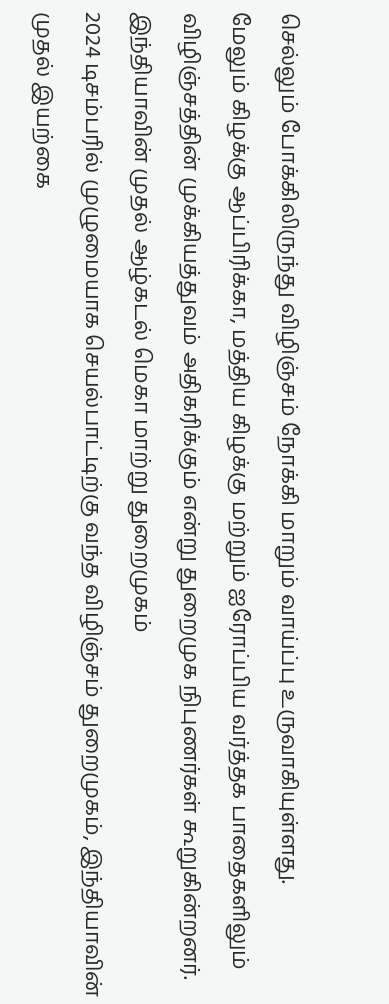செல்லும் போக்கிலிருந்து விழிஞ்சம் நோக்கி மாறும் வாய்ப்பு உருவாகியுள்ளது.
மேலும் கிழக்கு ஆப்பிரிக்கா, மத்திய கிழக்கு மற்றும் ஐரோப்பிய வர்த்தக பாதைகளிலும் விழிஞ்சத்தின் முக்கியத்துவம் அதிகரிக்கும் என்று துறைமுக நிபுணர்கள் கூறுகின்றனர்.
இந்தியாவின் முதல் ஆழ்கடல் மெகா மாற்று துறைமுகம்
2024 டிசம்பரில் முழுமையாக செயல்பாட்டிற்கு வந்த விழிஞ்சம் துறைமுகம், இந்தியாவின் முதல் இயற்கை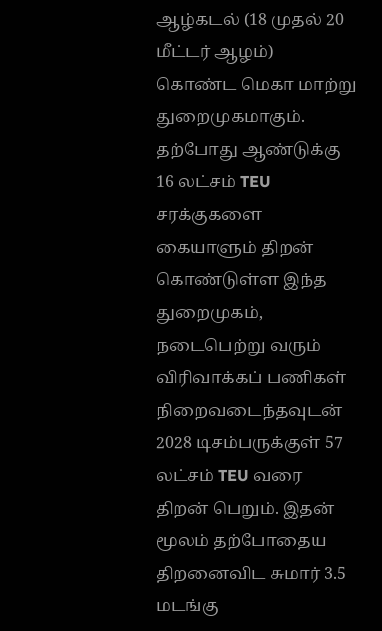ஆழ்கடல் (18 முதல் 20 மீட்டர் ஆழம்) கொண்ட மெகா மாற்று துறைமுகமாகும்.
தற்போது ஆண்டுக்கு 16 லட்சம் TEU சரக்குகளை கையாளும் திறன் கொண்டுள்ள இந்த துறைமுகம், நடைபெற்று வரும் விரிவாக்கப் பணிகள் நிறைவடைந்தவுடன் 2028 டிசம்பருக்குள் 57 லட்சம் TEU வரை திறன் பெறும். இதன் மூலம் தற்போதைய திறனைவிட சுமார் 3.5 மடங்கு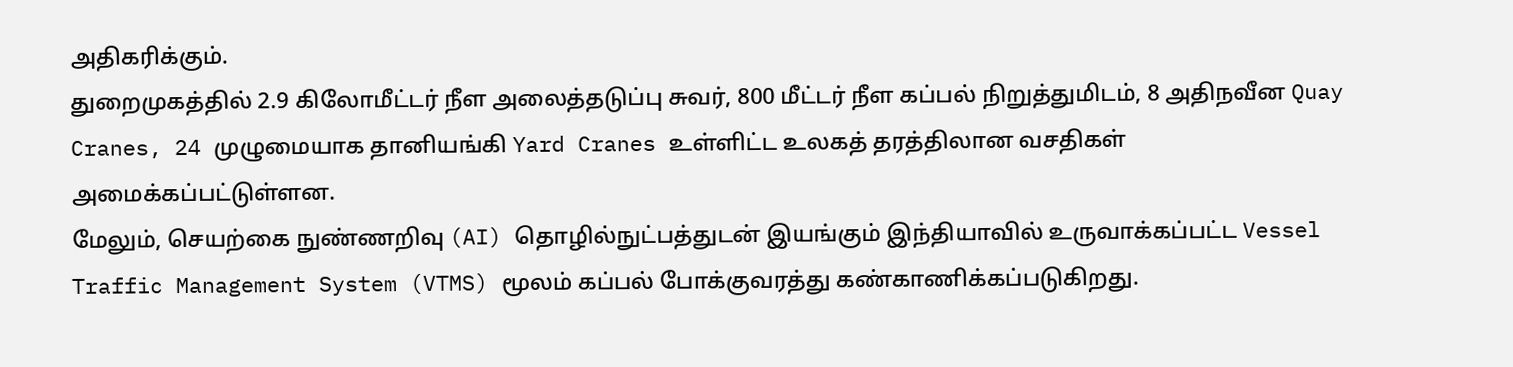அதிகரிக்கும்.
துறைமுகத்தில் 2.9 கிலோமீட்டர் நீள அலைத்தடுப்பு சுவர், 800 மீட்டர் நீள கப்பல் நிறுத்துமிடம், 8 அதிநவீன Quay Cranes, 24 முழுமையாக தானியங்கி Yard Cranes உள்ளிட்ட உலகத் தரத்திலான வசதிகள் அமைக்கப்பட்டுள்ளன.
மேலும், செயற்கை நுண்ணறிவு (AI) தொழில்நுட்பத்துடன் இயங்கும் இந்தியாவில் உருவாக்கப்பட்ட Vessel Traffic Management System (VTMS) மூலம் கப்பல் போக்குவரத்து கண்காணிக்கப்படுகிறது.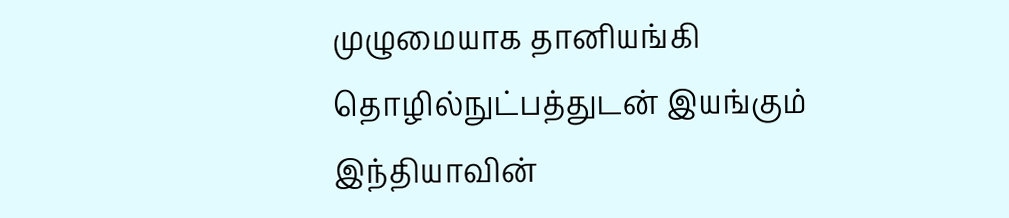முழுமையாக தானியங்கி தொழில்நுட்பத்துடன் இயங்கும் இந்தியாவின்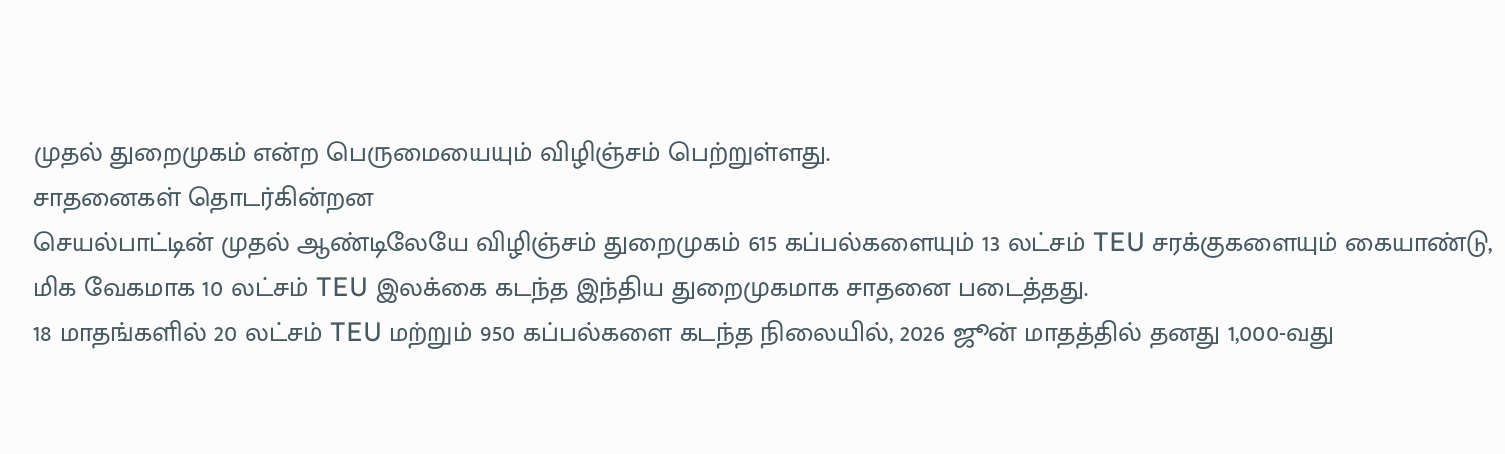முதல் துறைமுகம் என்ற பெருமையையும் விழிஞ்சம் பெற்றுள்ளது.
சாதனைகள் தொடர்கின்றன
செயல்பாட்டின் முதல் ஆண்டிலேயே விழிஞ்சம் துறைமுகம் 615 கப்பல்களையும் 13 லட்சம் TEU சரக்குகளையும் கையாண்டு, மிக வேகமாக 10 லட்சம் TEU இலக்கை கடந்த இந்திய துறைமுகமாக சாதனை படைத்தது.
18 மாதங்களில் 20 லட்சம் TEU மற்றும் 950 கப்பல்களை கடந்த நிலையில், 2026 ஜூன் மாதத்தில் தனது 1,000-வது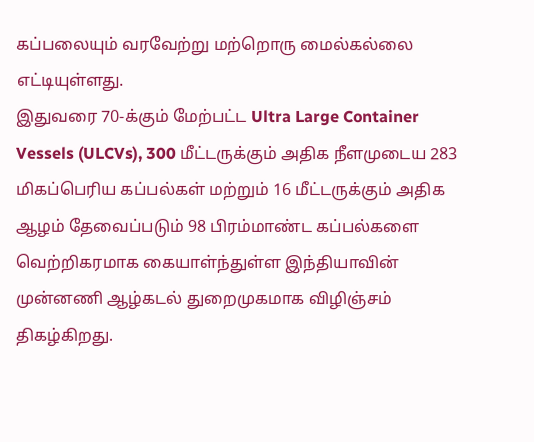கப்பலையும் வரவேற்று மற்றொரு மைல்கல்லை எட்டியுள்ளது.
இதுவரை 70-க்கும் மேற்பட்ட Ultra Large Container Vessels (ULCVs), 300 மீட்டருக்கும் அதிக நீளமுடைய 283 மிகப்பெரிய கப்பல்கள் மற்றும் 16 மீட்டருக்கும் அதிக ஆழம் தேவைப்படும் 98 பிரம்மாண்ட கப்பல்களை வெற்றிகரமாக கையாள்ந்துள்ள இந்தியாவின் முன்னணி ஆழ்கடல் துறைமுகமாக விழிஞ்சம் திகழ்கிறது.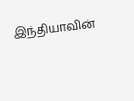இந்தியாவின்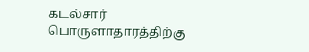கடல்சார் பொருளாதாரத்திற்கு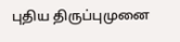புதிய திருப்புமுனை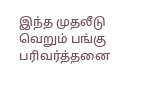இந்த முதலீடு வெறும் பங்கு பரிவர்த்தனை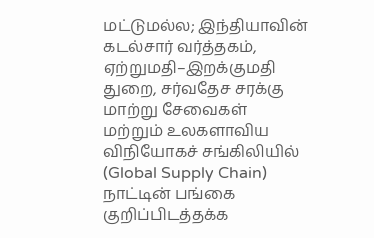மட்டுமல்ல; இந்தியாவின் கடல்சார் வர்த்தகம், ஏற்றுமதி–இறக்குமதி துறை, சர்வதேச சரக்கு மாற்று சேவைகள் மற்றும் உலகளாவிய விநியோகச் சங்கிலியில் (Global Supply Chain) நாட்டின் பங்கை குறிப்பிடத்தக்க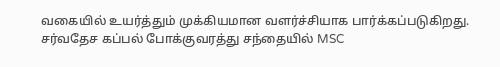வகையில் உயர்த்தும் முக்கியமான வளர்ச்சியாக பார்க்கப்படுகிறது.
சர்வதேச கப்பல் போக்குவரத்து சந்தையில் MSC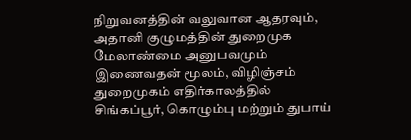நிறுவனத்தின் வலுவான ஆதரவும், அதானி குழுமத்தின் துறைமுக மேலாண்மை அனுபவமும் இணைவதன் மூலம், விழிஞ்சம் துறைமுகம் எதிர்காலத்தில் சிங்கப்பூர், கொழும்பு மற்றும் துபாய்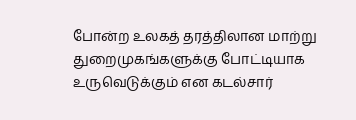போன்ற உலகத் தரத்திலான மாற்று துறைமுகங்களுக்கு போட்டியாக உருவெடுக்கும் என கடல்சார்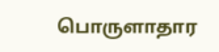பொருளாதார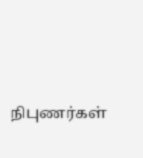நிபுணர்கள்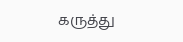கருத்து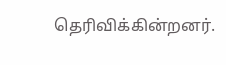தெரிவிக்கின்றனர்.